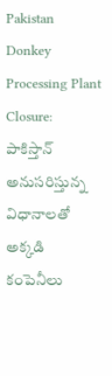Pakistan Donkey Processing Plant Closure: పాకిస్తాన్ అనుసరిస్తున్న విధానాలతో అక్కడి కంపెనీలు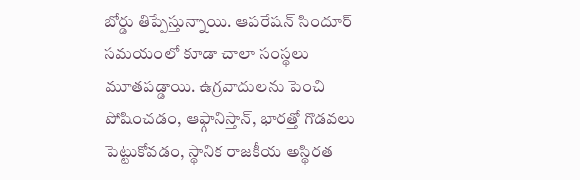బోర్డు తిప్పేస్తున్నాయి. ఆపరేషన్ సిందూర్ సమయంలో కూడా చాలా సంస్థలు మూతపడ్డాయి. ఉగ్రవాదులను పెంచి పోషించడం, ఆఫ్గానిస్తాన్, భారత్తో గొడవలు పెట్టుకోవడం, స్థానిక రాజకీయ అస్థిరత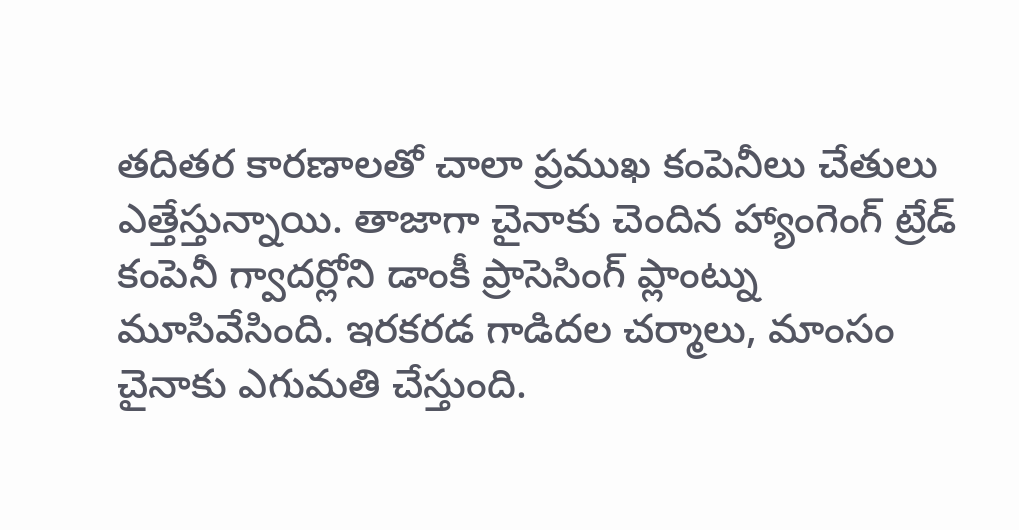తదితర కారణాలతో చాలా ప్రముఖ కంపెనీలు చేతులు ఎత్తేస్తున్నాయి. తాజాగా చైనాకు చెందిన హ్యాంగెంగ్ ట్రేడ్ కంపెనీ గ్వాదర్లోని డాంకీ ప్రాసెసింగ్ ప్లాంట్ను మూసివేసింది. ఇరకరడ గాడిదల చర్మాలు, మాంసం చైనాకు ఎగుమతి చేస్తుంది.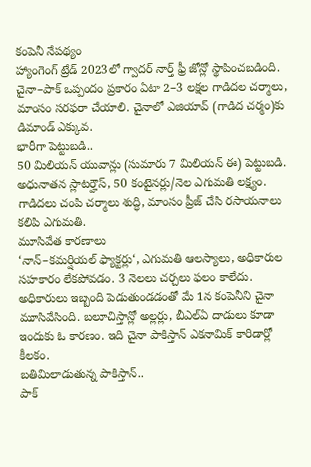కంపెనీ నేపథ్యం
హ్యాంగెంగ్ ట్రేడ్ 2023లో గ్వాదర్ నార్త్ ఫ్రీ జోన్లో స్థాపించబడింది. చైనా–పాక్ ఒప్పందం ప్రకారం ఏటా 2–3 లక్షల గాడిదల చర్మాలు, మాంసం సరఫరా చేయాలి. చైనాలో ఎజియావ్ (గాడిద చర్మం)కు డిమాండ్ ఎక్కువ.
భారీగా పెట్టుబడి..
50 మిలియన్ యువాన్లు (సుమారు 7 మిలియన్ ఈ) పెట్టుబడి. అధునాతన స్లాటర్హౌస్, 50 కంటైనర్లు/నెల ఎగుమతి లక్ష్యం. గాడిదలు చంపి చర్మాలు శుద్ధి, మాంసం ప్రీజ్ చేసి రసాయనాలు కలిపి ఎగుమతి.
మూసివేత కారణాలు
‘నాన్–కమర్షియల్ ఫ్యాక్టర్లు‘, ఎగుమతి ఆలస్యాలు, అధికారుల సహకారం లేకపోవడం. 3 నెలలు చర్చలు ఫలం కాలేదు. అధికారులు ఇబ్బంది పెడుతుండడంతో మే 1న కంపెనీని చైనా మూసివేసింది. బలూచిస్తాన్లో అల్లర్లు, బీఎల్ఏ దాడులు కూడా ఇందుకు ఓ కారణం. ఇది చైనా పాకిస్తాన్ ఎకనామిక్ కారిడార్లో కీలకం.
బతిమిలాడుతున్న పాకిస్తాన్..
పాక్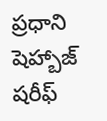ప్రధాని షెహ్బాజ్ షరీఫ్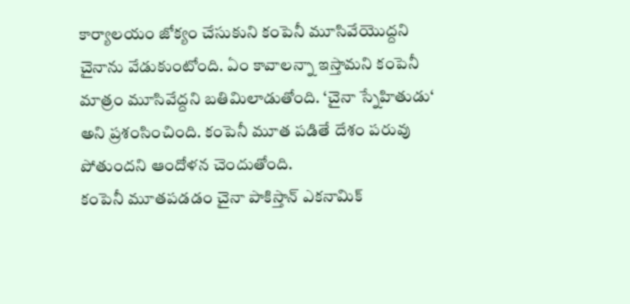కార్యాలయం జోక్యం చేసుకుని కంపెనీ మూసివేయొద్దని చైనాను వేడుకుంటోంది. ఏం కావాలన్నా ఇస్తామని కంపెనీ మాత్రం మూసివేద్దని బతిమిలాడుతోంది. ‘చైనా స్నేహితుడు‘ అని ప్రశంసించింది. కంపెనీ మూత పడితే దేశం పరువు పోతుందని ఆందోళన చెందుతోంది.
కంపెనీ మూతపడడం చైనా పాకిస్తాన్ ఎకనామిక్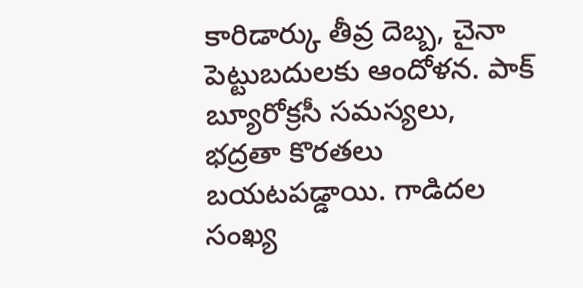కారిడార్కు తీవ్ర దెబ్బ, చైనా పెట్టుబదులకు ఆందోళన. పాక్ బ్యూరోక్రసీ సమస్యలు, భద్రతా కొరతలు బయటపడ్డాయి. గాడిదల సంఖ్య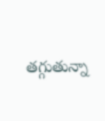తగ్గుతున్నా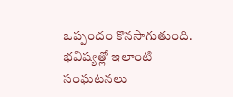ఒప్పందం కొనసాగుతుంది. భవిష్యత్లో ఇలాంటి సంఘటనలు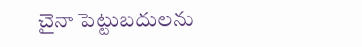చైనా పెట్టుబదులను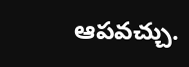ఆపవచ్చు.